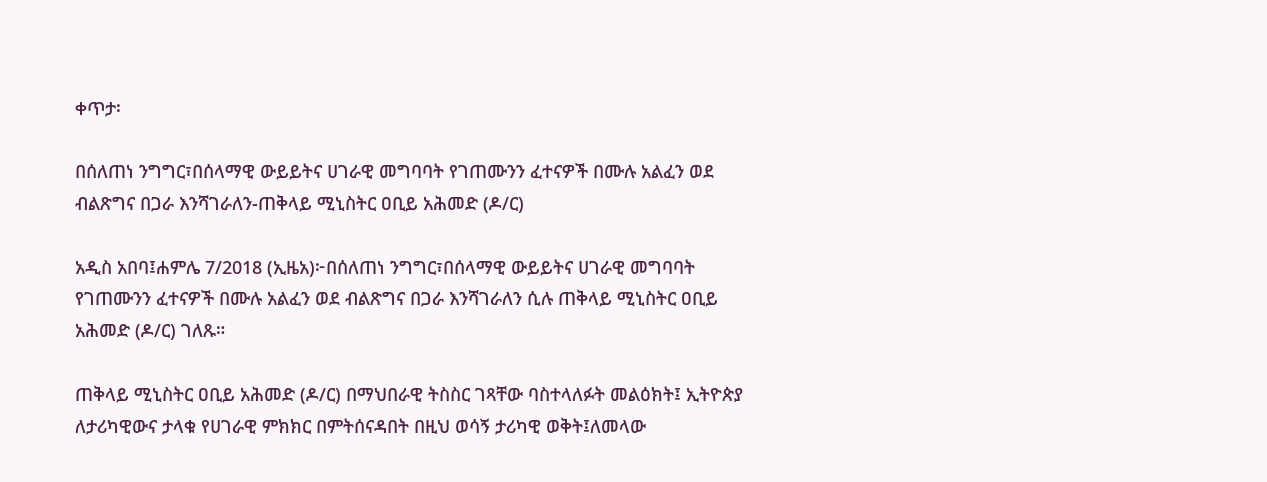ቀጥታ፡

በሰለጠነ ንግግር፣በሰላማዊ ውይይትና ሀገራዊ መግባባት የገጠሙንን ፈተናዎች በሙሉ አልፈን ወደ ብልጽግና በጋራ እንሻገራለን-ጠቅላይ ሚኒስትር ዐቢይ አሕመድ (ዶ/ር)

አዲስ አበባ፤ሐምሌ 7/2018 (ኢዜአ)፦በሰለጠነ ንግግር፣በሰላማዊ ውይይትና ሀገራዊ መግባባት የገጠሙንን ፈተናዎች በሙሉ አልፈን ወደ ብልጽግና በጋራ እንሻገራለን ሲሉ ጠቅላይ ሚኒስትር ዐቢይ አሕመድ (ዶ/ር) ገለጹ።

ጠቅላይ ሚኒስትር ዐቢይ አሕመድ (ዶ/ር) በማህበራዊ ትስስር ገጻቸው ባስተላለፉት መልዕክት፤ ኢትዮጵያ ለታሪካዊውና ታላቁ የሀገራዊ ምክክር በምትሰናዳበት በዚህ ወሳኝ ታሪካዊ ወቅት፤ለመላው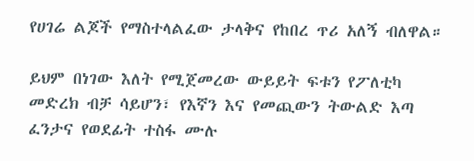የሀገሬ ልጆች የማስተላልፈው ታላቅና የከበረ ጥሪ አለኝ ብለዋል።

ይህም በነገው እለት የሚጀመረው ውይይት ፍቱን የፖለቲካ መድረክ ብቻ ሳይሆን፣ የእኛን እና የመጪውን ትውልድ እጣ ፈንታና የወደፊት ተስፋ ሙሉ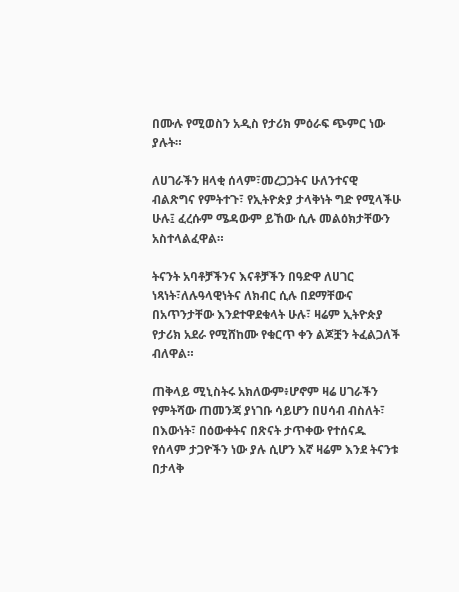በሙሉ የሚወስን አዲስ የታሪክ ምዕራፍ ጭምር ነው ያሉት።

ለሀገራችን ዘላቂ ሰላም፣መረጋጋትና ሁለንተናዊ ብልጽግና የምትተጉ፣ የኢትዮጵያ ታላቅነት ግድ የሚላችሁ ሁሉ፤ ፈረሱም ሜዳውም ይኸው ሲሉ መልዕክታቸውን አስተላልፈዋል።

ትናንት አባቶቻችንና እናቶቻችን በዓድዋ ለሀገር ነጻነት፣ለሉዓላዊነትና ለክብር ሲሉ በደማቸውና በአጥንታቸው እንደተዋደቁላት ሁሉ፣ ዛሬም ኢትዮጵያ የታሪክ አደራ የሚሸከሙ የቁርጥ ቀን ልጆቿን ትፈልጋለች ብለዋል።

ጠቅላይ ሚኒስትሩ አክለውም፥ሆኖም ዛሬ ሀገራችን የምትሻው ጠመንጃ ያነገቡ ሳይሆን በሀሳብ ብስለት፣ በእውነት፣ በዕውቀትና በጽናት ታጥቀው የተሰናዱ የሰላም ታጋዮችን ነው ያሉ ሲሆን እኛ ዛሬም እንደ ትናንቱ በታላቅ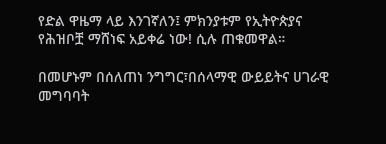የድል ዋዜማ ላይ እንገኛለን፤ ምክንያቱም የኢትዮጵያና የሕዝቦቿ ማሸነፍ አይቀሬ ነው! ሲሉ ጠቁመዋል።

በመሆኑም በሰለጠነ ንግግር፣በሰላማዊ ውይይትና ሀገራዊ መግባባት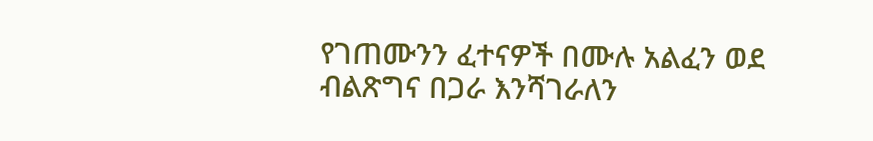የገጠሙንን ፈተናዎች በሙሉ አልፈን ወደ ብልጽግና በጋራ እንሻገራለን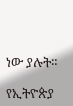ነው ያሉት።

የኢትዮጵያ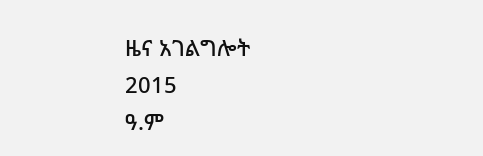ዜና አገልግሎት
2015
ዓ.ም